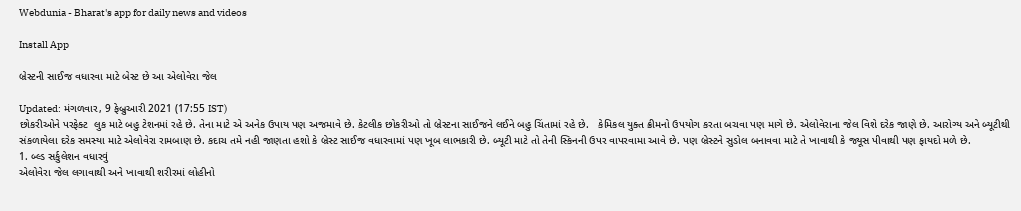Webdunia - Bharat's app for daily news and videos

Install App

બ્રેસ્ટની સાઈજ વધારવા માટે બેસ્ટ છે આ એલોવેરા જેલ

Updated: મંગળવાર, 9 ફેબ્રુઆરી 2021 (17:55 IST)
છોકરીઓને પરફેક્ટ  લુક માટે બહુ ટેશનમાં રહે છે. તેના માટે એ અનેક ઉપાય પણ અજમાવે છે. કેટલીક છોકરીઓ તો બ્રેસ્ટના સાઈજને લઈને બહુ ચિંતામાં રહે છે.   કેમિકલ યુક્ત ક્રીમનો ઉપયોગ કરતા બચવા પણ માગે છે. એલોવેરાના જેલ વિશે દરેક જાણે છે. આરોગ્ય અને બ્યૂટીથી સંકળાયેલા દરેક સમસ્યા માટે એલોવેરા રામબાણ છે. કદાચ તમે નહી જાણતા હશો કે બ્રેસ્ટ સાઈજ વધારવામાં પણ ખૂબ લાભકારી છે. બ્યૂટી માટે તો તેની સ્કિનની ઉપર વાપરવામા આવે છે. પણ બ્રેસ્ટને સુડોલ બનાવવા માટે તે ખાવાથી કે જ્યૂસ પીવાથી પણ ફાયદો મળે છે.
1. બ્લ્ડ સર્કુલેશન વધારવું
એલોવેરા જેલ લગાવાથી અને ખાવાથી શરીરમાં લોહીનો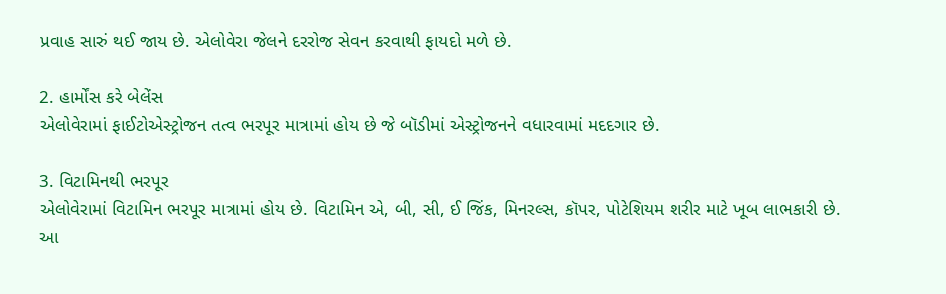પ્રવાહ સારું થઈ જાય છે. એલોવેરા જેલને દરરોજ સેવન કરવાથી ફાયદો મળે છે.

2. હાર્મોંસ કરે બેલેંસ
એલોવેરામાં ફાઈટોએસ્ટ્રોજન તત્વ ભરપૂર માત્રામાં હોય છે જે બૉડીમાં એસ્ટ્રોજનને વધારવામાં મદદગાર છે.

3. વિટામિનથી ભરપૂર
એલોવેરામાં વિટામિન ભરપૂર માત્રામાં હોય છે. વિટામિન એ, બી, સી, ઈ જિંક, મિનરલ્સ, કૉપર, પોટેશિયમ શરીર માટે ખૂબ લાભકારી છે. આ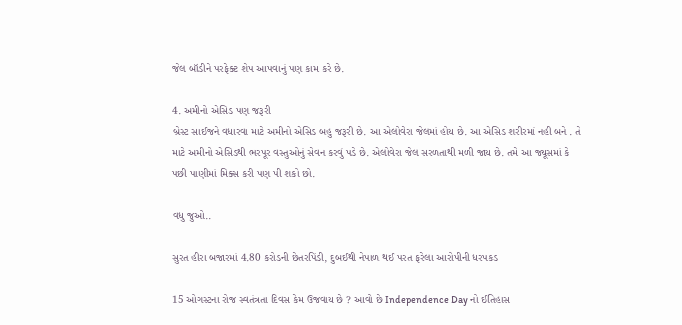જેલ બૉડીને પરફેક્ટ શેપ આપવાનું પણ કામ કરે છે.

4. અમીનો એસિડ પણ જરૂરી
બ્રેસ્ટ સાઈજને વધારવા માટે અમીનો એસિડ બહુ જરૂરી છે. આ એલોવેરા જેલમાં હોય છે. આ એસિડ શરીરમાં નહી બને . તે માટે અમીનો એસિડથી ભરપૂર વસ્તુઓનું સેવન કરવું પડે છે. એલોવેરા જેલ સરળતાથી મળી જાય છે. તમે આ જ્યૂસમાં કે પછી પાણીમાં મિક્સ કરી પણ પી શકો છો.

વધુ જુઓ..

સુરત હીરા બજારમાં 4.80 કરોડની છેતરપિંડી, દુબઈથી નેપાળ થઈ પરત ફરેલા આરોપીની ધરપકડ

15 ઓગસ્ટના રોજ સ્વતંત્રતા દિવસ કેમ ઉજવાય છે ? આવો છે Independence Day નો ઈતિહાસ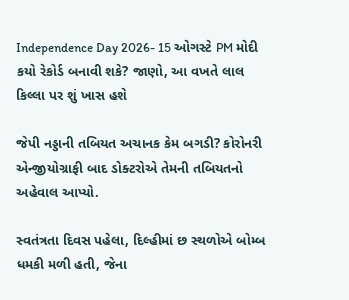Independence Day 2026- 15 ઓગસ્ટે PM મોદી કયો રેકોર્ડ બનાવી શકે? જાણો, આ વખતે લાલ કિલ્લા પર શું ખાસ હશે

જેપી નડ્ડાની તબિયત અચાનક કેમ બગડી? કોરોનરી એન્જીયોગ્રાફી બાદ ડોક્ટરોએ તેમની તબિયતનો અહેવાલ આપ્યો.

સ્વતંત્રતા દિવસ પહેલા, દિલ્હીમાં છ સ્થળોએ બોમ્બ ધમકી મળી હતી, જેના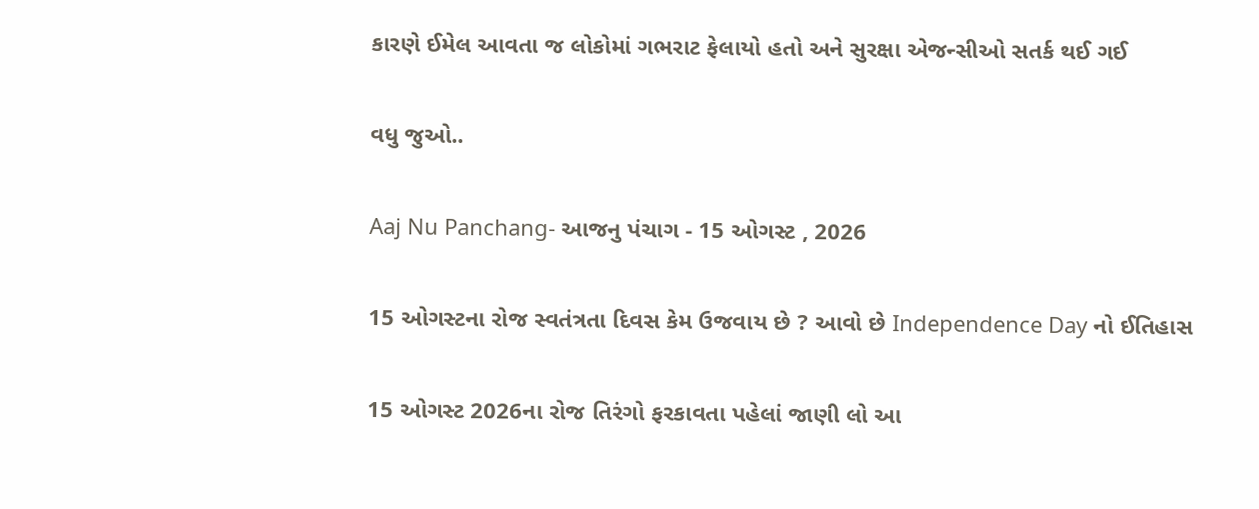કારણે ઈમેલ આવતા જ લોકોમાં ગભરાટ ફેલાયો હતો અને સુરક્ષા એજન્સીઓ સતર્ક થઈ ગઈ

વધુ જુઓ..

Aaj Nu Panchang- આજનુ પંચાગ - 15 ઓગસ્ટ , 2026

15 ઓગસ્ટના રોજ સ્વતંત્રતા દિવસ કેમ ઉજવાય છે ? આવો છે Independence Day નો ઈતિહાસ

15 ઓગસ્ટ 2026ના રોજ તિરંગો ફરકાવતા પહેલાં જાણી લો આ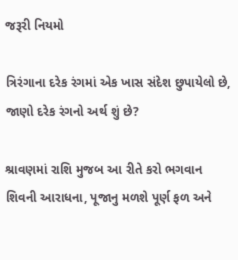જરૂરી નિયમો

ત્રિરંગાના દરેક રંગમાં એક ખાસ સંદેશ છુપાયેલો છે, જાણો દરેક રંગનો અર્થ શું છે?

શ્રાવણમાં રાશિ મુજબ આ રીતે કરો ભગવાન શિવની આરાધના, પૂજાનુ મળશે પૂર્ણ ફળ અને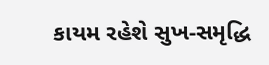કાયમ રહેશે સુખ-સમૃદ્ધિ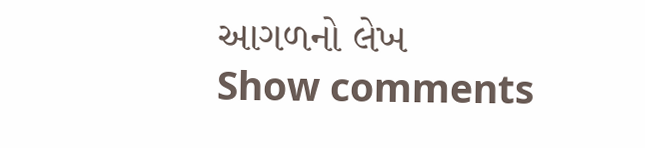આગળનો લેખ
Show comments